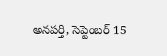అనపర్తి, సెప్టెంబర్ 15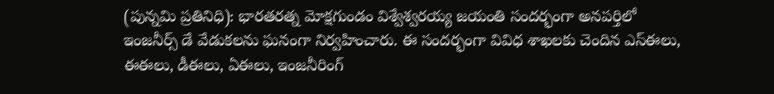(పున్నమి ప్రతినిధి): భారతరత్న మోక్షగుండం విశ్వేశ్వరయ్య జయంతి సందర్భంగా అనపర్తిలో ఇంజనీర్స్ డే వేడుకలను ఘనంగా నిర్వహించారు. ఈ సందర్భంగా వివిధ శాఖలకు చెందిన ఎస్ఈలు, ఈఈలు, డీఈలు, ఏఈలు, ఇంజనీరింగ్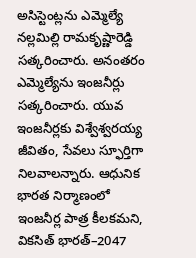అసిస్టెంట్లను ఎమ్మెల్యే నల్లమిల్లి రామకృష్ణారెడ్డి సత్కరించారు. అనంతరం ఎమ్మెల్యేను ఇంజనీర్లు సత్కరించారు. యువ ఇంజనీర్లకు విశ్వేశ్వరయ్య జీవితం, సేవలు స్ఫూర్తిగా నిలవాలన్నారు. ఆధునిక భారత నిర్మాణంలో ఇంజనీర్ల పాత్ర కీలకమని, వికసిత్ భారత్–2047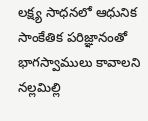లక్ష్య సాధనలో ఆధునిక సాంకేతిక పరిజ్ఞానంతో భాగస్వాములు కావాలని నల్లమిల్లి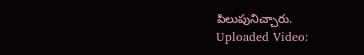పిలుపునిచ్చారు.
Uploaded Video: